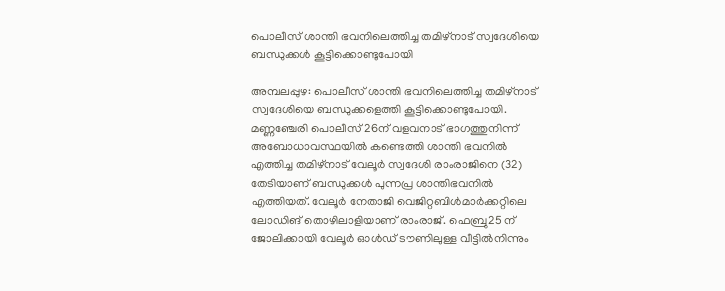പൊലീസ് ശാന്തി ഭവനിലെത്തിച്ച തമിഴ്നാട് സ്വദേശിയെ ബന്ധുക്കൾ കൂട്ടിക്കൊണ്ടുപോയി

അമ്പലപ്പുഴ: പൊലീസ് ശാന്തി ഭവനിലെത്തിച്ച തമിഴ്നാട് സ്വദേശിയെ ബന്ധുക്കളെത്തി കൂട്ടിക്കൊണ്ടുപോയി. മണ്ണഞ്ചേരി പൊലീസ് 26ന് വളവനാട് ഭാഗത്തുനിന്ന് അബോധാവസ്ഥയിൽ കണ്ടെത്തി ശാന്തി ഭവനിൽ എത്തിച്ച തമിഴ്‌നാട് വേലൂർ സ്വദേശി രാംരാജിനെ (32) തേടിയാണ് ബന്ധുക്കൾ പുന്നപ്ര ശാന്തിഭവനിൽ എത്തിയത്. വേലൂർ നേതാജി വെജിറ്റബിൾമാർക്കറ്റിലെ ലോഡിങ് തൊഴിലാളിയാണ് രാംരാജ്. ഫെബ്രു25 ന് ജോലിക്കായി വേലൂർ ഓൾഡ് ടൗണിലുള്ള വീട്ടിൽനിന്നും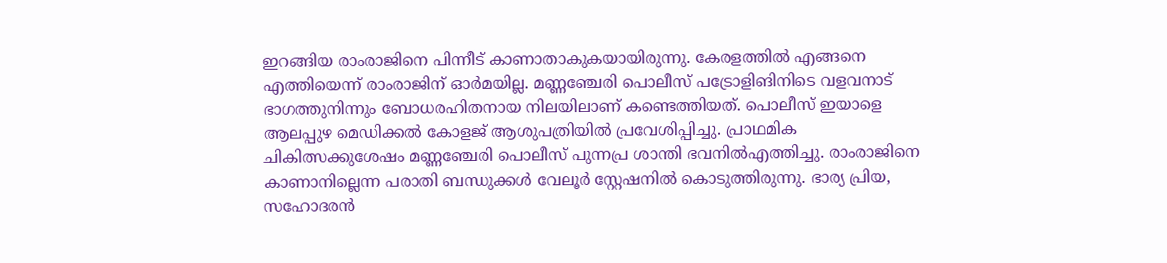ഇറങ്ങിയ രാംരാജിനെ പിന്നീട് കാണാതാകുകയായിരുന്നു. കേരളത്തിൽ എങ്ങനെ എത്തിയെന്ന് രാംരാജിന് ഓർമയില്ല. മണ്ണഞ്ചേരി പൊലീസ് പട്രോളിങിനിടെ വളവനാട് ഭാഗത്തുനിന്നും ബോധരഹിതനായ നിലയിലാണ് കണ്ടെത്തിയത്. പൊലീസ് ഇയാളെ ആലപ്പുഴ മെഡിക്കൽ കോളജ് ആശുപത്രിയിൽ പ്രവേശിപ്പിച്ചു. പ്രാഥമിക ചികിത്സക്കുശേഷം മണ്ണഞ്ചേരി പൊലീസ് പുന്നപ്ര ശാന്തി ഭവനില്‍എത്തിച്ചു. രാംരാജിനെ കാണാനില്ലെന്ന പരാതി ബന്ധുക്കൾ വേലൂർ സ്റ്റേഷനിൽ കൊടുത്തിരുന്നു. ഭാര്യ പ്രിയ, സഹോദരൻ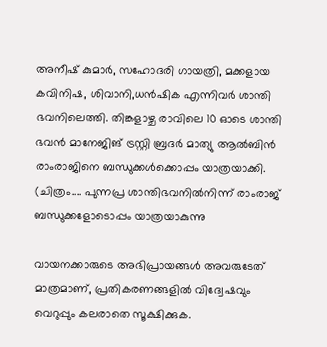അനീഷ് കുമാർ, സഹോദരി ഗായത്രി, മക്കളായ കവിനിഷ, ശിവാനി,ധൻഷിക എന്നിവര്‍ ശാന്തി ഭവനിലെത്തി. തിങ്കളാഴ്ച രാവിലെ 10 ഓടെ ശാന്തി ഭവൻ മാനേജിങ് ട്രസ്റ്റി ബ്രദർ മാത്യു ആൽബിൻ രാംരാജിനെ ബന്ധുക്കൾക്കൊപ്പം യാത്രയാക്കി. (ചിത്രം.... പുന്നപ്ര ശാന്തിഭവനില്‍നിന്ന് രാംരാജ് ബന്ധുക്കളോടൊപ്പം യാത്രയാകുന്നു

വായനക്കാരുടെ അഭിപ്രായങ്ങള്‍ അവരുടേത് മാത്രമാണ്, പ്രതികരണങ്ങളിൽ വിദ്വേഷവും വെറുപ്പും കലരാതെ സൂക്ഷിക്കുക.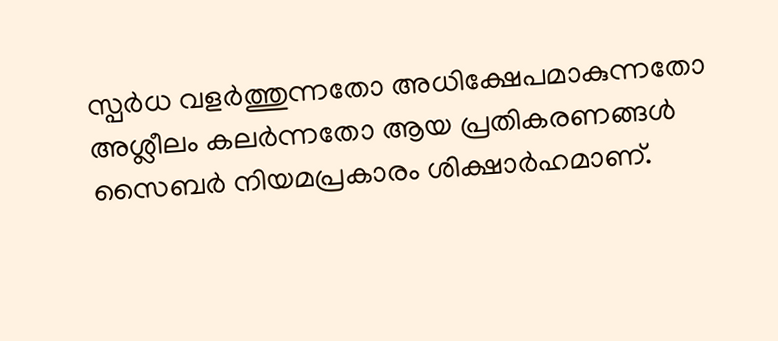സ്പർധ വളർത്തുന്നതോ അധിക്ഷേപമാകുന്നതോ അശ്ലീലം കലർന്നതോ ആയ പ്രതികരണങ്ങൾ സൈബർ നിയമപ്രകാരം ശിക്ഷാർഹമാണ്.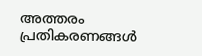അത്തരം പ്രതികരണങ്ങൾ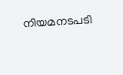നിയമനടപടി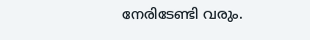നേരിടേണ്ടി വരും.